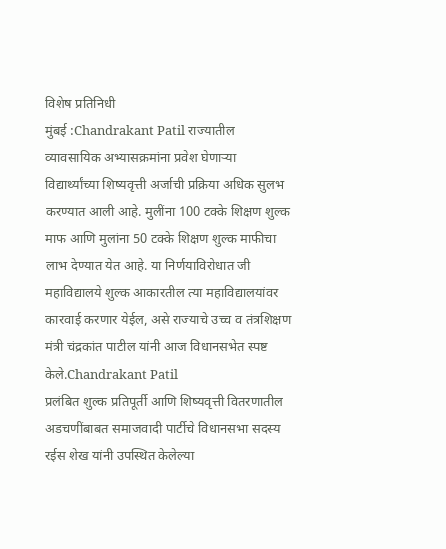विशेष प्रतिनिधी
मुंबई :Chandrakant Patil राज्यातील व्यावसायिक अभ्यासक्रमांना प्रवेश घेणाऱ्या विद्यार्थ्यांच्या शिष्यवृत्ती अर्जाची प्रक्रिया अधिक सुलभ करण्यात आली आहे. मुलींना 100 टक्के शिक्षण शुल्क माफ आणि मुलांना 50 टक्के शिक्षण शुल्क माफीचा लाभ देण्यात येत आहे. या निर्णयाविरोधात जी महाविद्यालये शुल्क आकारतील त्या महाविद्यालयांवर कारवाई करणार येईल, असे राज्याचे उच्च व तंत्रशिक्षण मंत्री चंद्रकांत पाटील यांनी आज विधानसभेत स्पष्ट केले.Chandrakant Patil
प्रलंबित शुल्क प्रतिपूर्ती आणि शिष्यवृत्ती वितरणातील अडचणींबाबत समाजवादी पार्टीचे विधानसभा सदस्य रईस शेख यांनी उपस्थित केलेल्या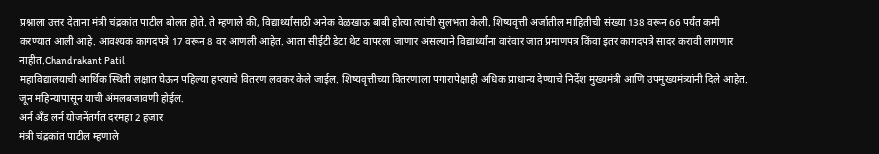प्रश्नाला उत्तर देताना मंत्री चंद्रकांत पाटील बोलत होते. ते म्हणाले की, विद्यार्थ्यांसाठी अनेक वेळखाऊ बाबी होत्या त्यांची सुलभता केली. शिष्यवृत्ती अर्जातील माहितीची संख्या 138 वरून 66 पर्यंत कमी करण्यात आली आहे. आवश्यक कागदपत्रे 17 वरून 8 वर आणली आहेत. आता सीईटी डेटा थेट वापरला जाणार असल्याने विद्यार्थ्यांना वारंवार जात प्रमाणपत्र किंवा इतर कागदपत्रे सादर करावी लागणार नाहीत.Chandrakant Patil
महाविद्यालयाची आर्थिक स्थिती लक्षात घेऊन पहिल्या हप्त्याचे वितरण लवकर केले जाईल. शिष्यवृत्तीच्या वितरणाला पगारापेक्षाही अधिक प्राधान्य देण्याचे निर्देश मुख्यमंत्री आणि उपमुख्यमंत्र्यांनी दिले आहेत. जून महिन्यापासून याची अंमलबजावणी होईल.
अर्न अँड लर्न योजनेंतर्गत दरमहा 2 हजार
मंत्री चंद्रकांत पाटील म्हणाले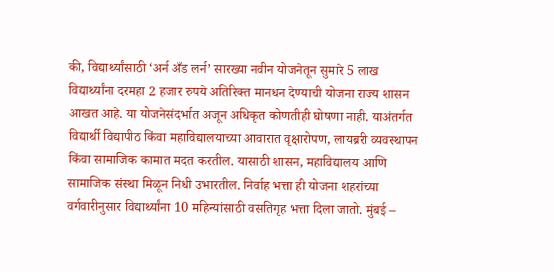की, विद्यार्थ्यांसाठी ‘अर्न अँड लर्न’ सारख्या नवीन योजनेतून सुमारे 5 लाख विद्यार्थ्यांना दरमहा 2 हजार रुपये अतिरिक्त मानधन देण्याची योजना राज्य शासन आखत आहे. या योजनेसंदर्भात अजून अधिकृत कोणतीही घोषणा नाही. याअंतर्गत विद्यार्थी विद्यापीठ किंवा महाविद्यालयाच्या आवारात वृक्षारोपण, लायब्ररी व्यवस्थापन किंवा सामाजिक कामात मदत करतील. यासाठी शासन, महाविद्यालय आणि सामाजिक संस्था मिळून निधी उभारतील. निर्वाह भत्ता ही योजना शहरांच्या वर्गवारीनुसार विद्यार्थ्यांना 10 महिन्यांसाठी वसतिगृह भत्ता दिला जातो. मुंबई –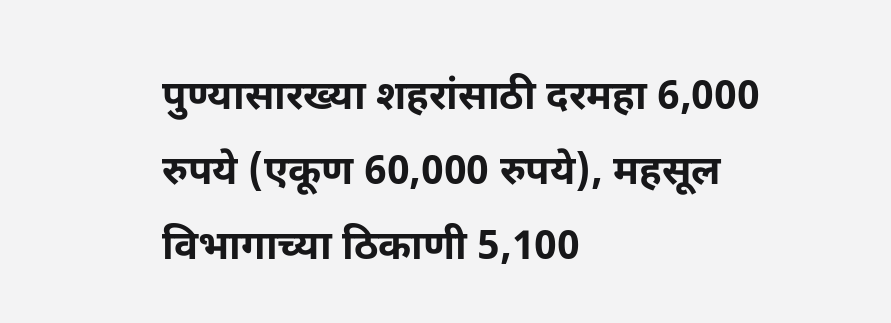पुण्यासारख्या शहरांसाठी दरमहा 6,000 रुपये (एकूण 60,000 रुपये), महसूल विभागाच्या ठिकाणी 5,100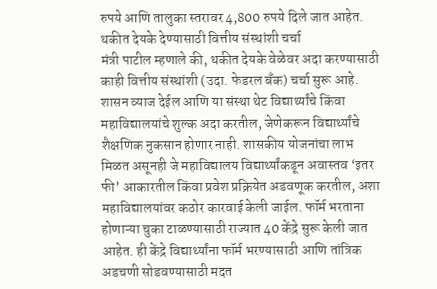रुपये आणि तालुका स्तरावर 4,800 रुपये दिले जात आहेत.
थकीत देयके देण्यासाठी वित्तीय संस्थांशी चर्चा
मंत्री पाटील म्हणाले की, थकीत देयके वेळेवर अदा करण्यासाठी काही वित्तीय संस्थांशी (उदा. फेडरल बँक) चर्चा सुरू आहे. शासन व्याज देईल आणि या संस्था थेट विद्यार्थ्यांचे किंवा महाविद्यालयांचे शुल्क अदा करतील, जेणेकरून विद्यार्थ्यांचे शैक्षणिक नुकसान होणार नाही. शासकीय योजनांचा लाभ मिळत असूनही जे महाविद्यालय विद्यार्थ्यांकडून अवास्तव ‘इतर फी’ आकारतील किंवा प्रवेश प्रक्रियेत अडवणूक करतील, अशा महाविद्यालयांवर कठोर कारवाई केली जाईल. फॉर्म भरताना होणाऱ्या चुका टाळण्यासाठी राज्यात 40 केंद्रे सुरू केली जात आहेत. ही केंद्रे विद्यार्थ्यांना फॉर्म भरण्यासाठी आणि तांत्रिक अडचणी सोडवण्यासाठी मदत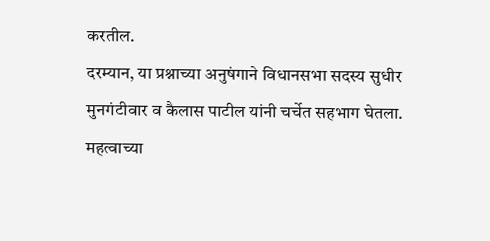करतील.
दरम्यान, या प्रश्नाच्या अनुषंगाने विधानसभा सदस्य सुधीर मुनगंटीवार व कैलास पाटील यांनी चर्चेत सहभाग घेतला.
महत्वाच्या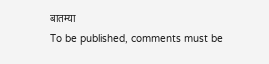बातम्या
To be published, comments must be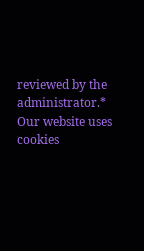reviewed by the administrator.*
Our website uses cookies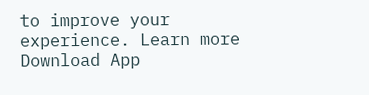to improve your experience. Learn more
Download App